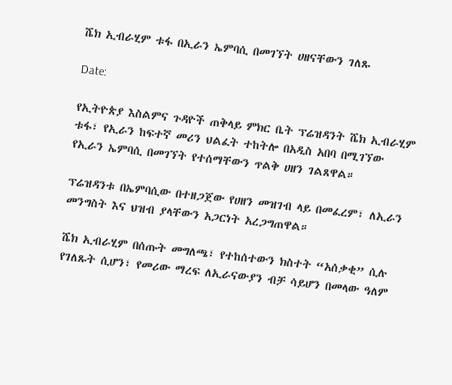ሼክ ኢብራሂም ቱፋ በኢራን ኤምባሲ በመገኘት ሀዘናቸውን ገለጹ

Date:

የኢትዮጵያ እስልምና ጉዳዮች ጠቅላይ ምክር ቤት ፕሬዝዳንት ሼክ ኢብራሂም ቱፋ፣ የኢራን ከፍተኛ መሪን ህልፈት ተከትሎ በአዲስ አበባ በሚገኘው የኢራን ኤምባሲ በመገኘት የተሰማቸውን ጥልቅ ሀዘን ገልጸዋል።

ፕሬዝዳንቱ በኤምባሲው በተዘጋጀው የሀዘን መዝገብ ላይ በመፈረም፣ ለኢራን መንግስት እና ህዝብ ያላቸውን አጋርነት አረጋግጠዋል።

ሼክ ኢብራሂም በሰጡት መግለጫ፣ የተከሰተውን ክስተት “አሰቃቂ” ሲሉ የገለጹት ሲሆን፣ የመሪው ማረፍ ለኢራናውያን ብቻ ሳይሆን በመላው ዓለም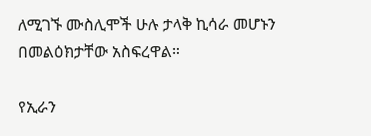ለሚገኙ ሙስሊሞች ሁሉ ታላቅ ኪሳራ መሆኑን በመልዕክታቸው አስፍረዋል።

የኢራን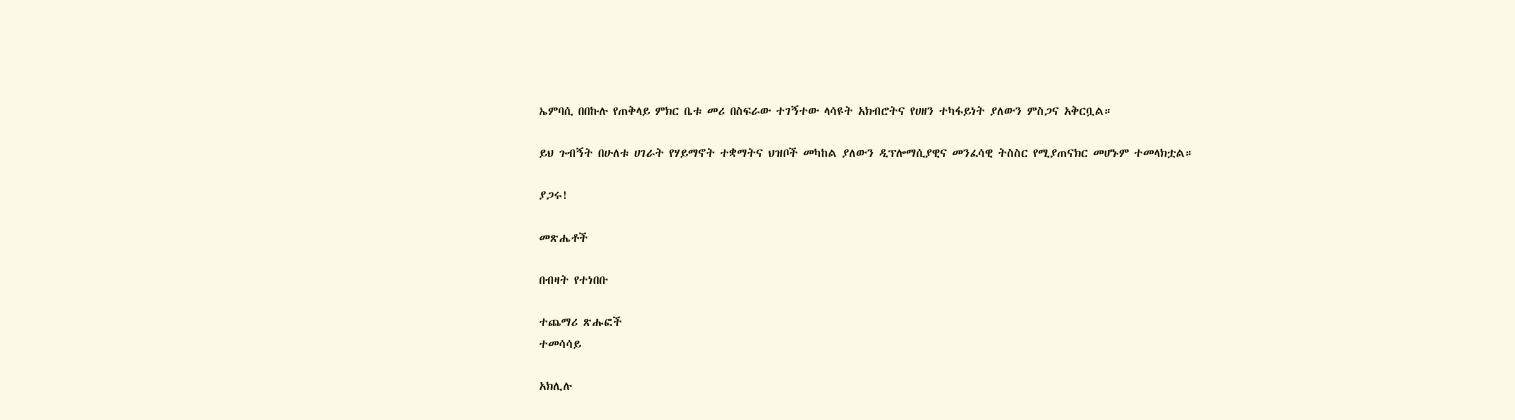ኤምባሲ በበኩሉ የጠቅላይ ምክር ቤቱ መሪ በስፍራው ተገኝተው ላሳዩት አክብሮትና የሀዘን ተካፋይነት ያለውን ምስጋና አቅርቧል።

ይህ ጉብኝት በሁለቱ ሀገራት የሃይማኖት ተቋማትና ህዝቦች መካከል ያለውን ዲፕሎማሲያዊና መንፈሳዊ ትስስር የሚያጠናክር መሆኑም ተመላክቷል።

ያጋሩ!

መጽሔቶች

በብዛት የተነበቡ

ተጨማሪ ጽሑፎች
ተመሳሳይ

አክሊሉ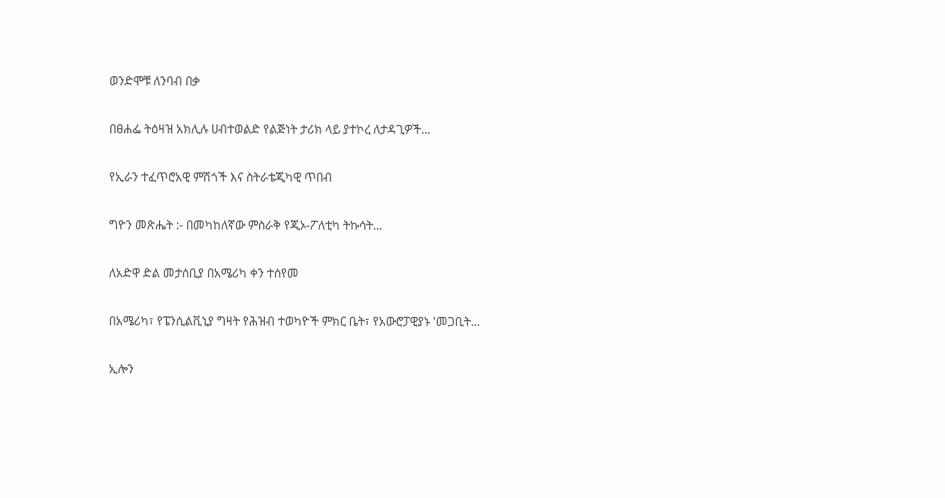ወንድሞቹ ለንባብ በቃ

በፀሐፌ ትዕዛዝ አክሊሉ ሀብተወልድ የልጅነት ታሪክ ላይ ያተኮረ ለታዳጊዎች...

የኢራን ተፈጥሮአዊ ምሽጎች እና ስትራቴጂካዊ ጥበብ

ግዮን መጽሔት :- በመካከለኛው ምስራቅ የጂኦ-ፖለቲካ ትኩሳት...

ለአድዋ ድል መታሰቢያ በአሜሪካ ቀን ተሰየመ

በአሜሪካ፣ የፔንሲልቪኒያ ግዛት የሕዝብ ተወካዮች ምክር ቤት፣ የአውሮፓዊያኑ 'መጋቢት...

ኢሎን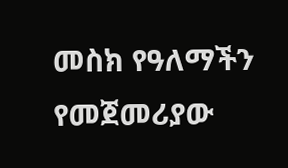መስክ የዓለማችን የመጀመሪያው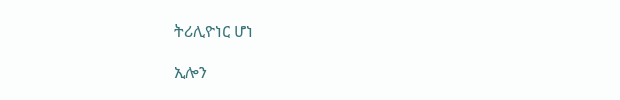ትሪሊዮነር ሆነ

ኢሎን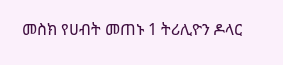መስክ የሀብት መጠኑ 1 ትሪሊዮን ዶላር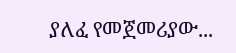ያለፈ የመጀመሪያው...